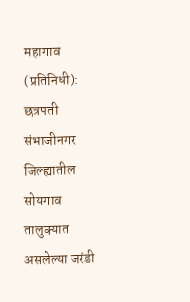महागाव (प्रतिनिधी): छत्रपती संभाजीनगर जिल्ह्यातील सोयगाव तालुक्यात असलेल्या जरंडी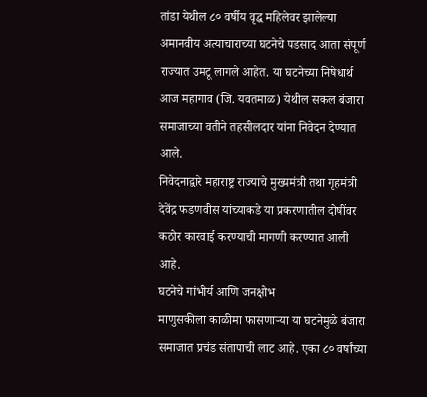तांडा येथील ८० वर्षीय वृद्ध महिलेवर झालेल्या अमानवीय अत्याचाराच्या घटनेचे पडसाद आता संपूर्ण राज्यात उमटू लागले आहेत. या घटनेच्या निषेधार्थ आज महागाव (जि. यवतमाळ) येथील सकल बंजारा समाजाच्या वतीने तहसीलदार यांना निवेदन देण्यात आले.
निवेदनाद्वारे महाराष्ट्र राज्याचे मुख्यमंत्री तथा गृहमंत्री देवेंद्र फडणवीस यांच्याकडे या प्रकरणातील दोषींवर कठोर कारवाई करण्याची मागणी करण्यात आली आहे.
घटनेचे गांभीर्य आणि जनक्षोभ
माणुसकीला काळीमा फासणाऱ्या या घटनेमुळे बंजारा समाजात प्रचंड संतापाची लाट आहे. एका ८० वर्षांच्या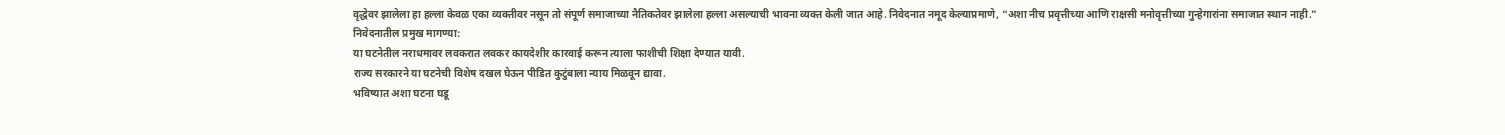वृद्धेवर झालेला हा हल्ला केवळ एका व्यक्तीवर नसून तो संपूर्ण समाजाच्या नैतिकतेवर झालेला हल्ला असल्याची भावना व्यक्त केली जात आहे. निवेदनात नमूद केल्याप्रमाणे, “अशा नीच प्रवृत्तीच्या आणि राक्षसी मनोवृत्तीच्या गुन्हेगारांना समाजात स्थान नाही.”
निवेदनातील प्रमुख मागण्या:
या घटनेतील नराधमावर लवकरात लवकर कायदेशीर कारवाई करून त्याला फाशीची शिक्षा देण्यात यावी.
राज्य सरकारने या घटनेची विशेष दखल घेऊन पीडित कुटुंबाला न्याय मिळवून द्यावा.
भविष्यात अशा घटना घडू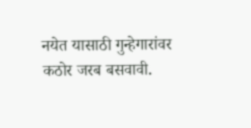नयेत यासाठी गुन्हेगारांवर कठोर जरब बसवावी.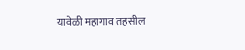यावेळी महागाव तहसील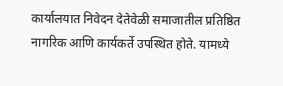कार्यालयात निवेदन देतेवेळी समाजातील प्रतिष्ठित नागरिक आणि कार्यकर्ते उपस्थित होते. यामध्ये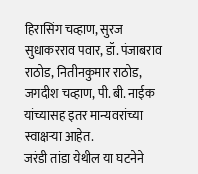हिरासिंग चव्हाण, सुरज सुधाकरराव पवार, डॉ. पंजाबराव राठोड, नितीनकुमार राठोड, जगदीश चव्हाण, पी. बी. नाईक यांच्यासह इतर मान्यवरांच्या स्वाक्षऱ्या आहेत.
जरंडी तांडा येथील या घटनेने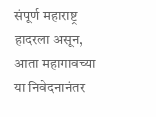संपूर्ण महाराष्ट्र हादरला असून, आता महागावच्या या निवेदनानंतर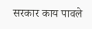सरकार काय पावले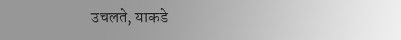उचलते, याकडे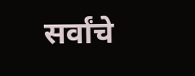सर्वांचे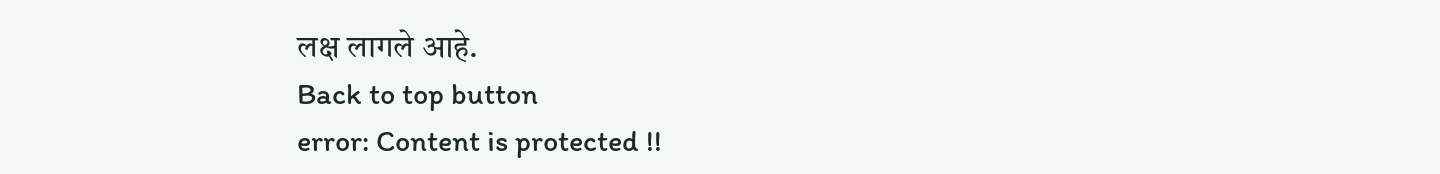लक्ष लागले आहे.
Back to top button
error: Content is protected !!